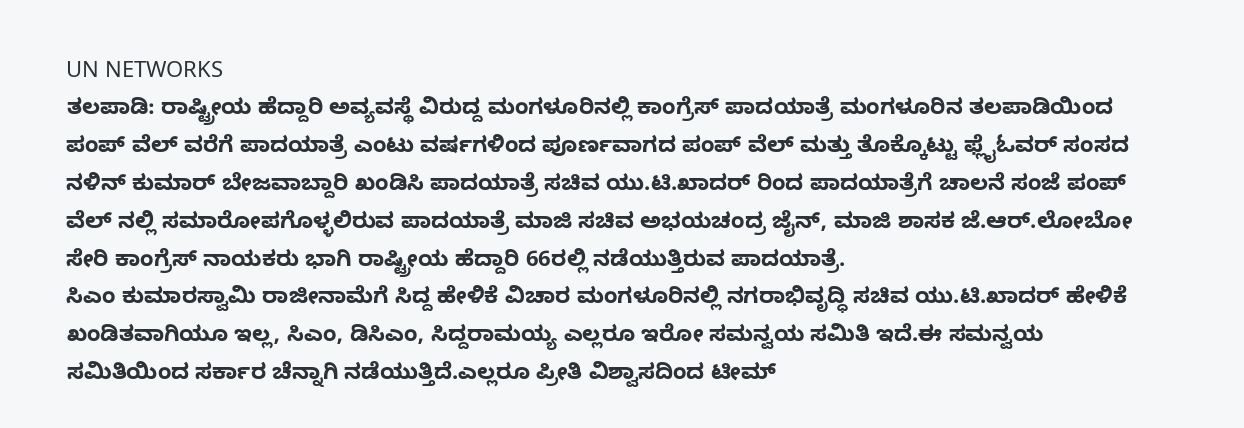UN NETWORKS
ತಲಪಾಡಿ: ರಾಷ್ಟ್ರೀಯ ಹೆದ್ದಾರಿ ಅವ್ಯವಸ್ಥೆ ವಿರುದ್ದ ಮಂಗಳೂರಿನಲ್ಲಿ ಕಾಂಗ್ರೆಸ್ ಪಾದಯಾತ್ರೆ ಮಂಗಳೂರಿನ ತಲಪಾಡಿಯಿಂದ ಪಂಪ್ ವೆಲ್ ವರೆಗೆ ಪಾದಯಾತ್ರೆ ಎಂಟು ವರ್ಷಗಳಿಂದ ಪೂರ್ಣವಾಗದ ಪಂಪ್ ವೆಲ್ ಮತ್ತು ತೊಕ್ಕೊಟ್ಟು ಫ್ಲೈಓವರ್ ಸಂಸದ ನಳಿನ್ ಕುಮಾರ್ ಬೇಜವಾಬ್ದಾರಿ ಖಂಡಿಸಿ ಪಾದಯಾತ್ರೆ ಸಚಿವ ಯು.ಟಿ.ಖಾದರ್ ರಿಂದ ಪಾದಯಾತ್ರೆಗೆ ಚಾಲನೆ ಸಂಜೆ ಪಂಪ್ ವೆಲ್ ನಲ್ಲಿ ಸಮಾರೋಪಗೊಳ್ಳಲಿರುವ ಪಾದಯಾತ್ರೆ ಮಾಜಿ ಸಚಿವ ಅಭಯಚಂದ್ರ ಜೈನ್, ಮಾಜಿ ಶಾಸಕ ಜೆ.ಆರ್.ಲೋಬೋ ಸೇರಿ ಕಾಂಗ್ರೆಸ್ ನಾಯಕರು ಭಾಗಿ ರಾಷ್ಟ್ರೀಯ ಹೆದ್ದಾರಿ 66ರಲ್ಲಿ ನಡೆಯುತ್ತಿರುವ ಪಾದಯಾತ್ರೆ.
ಸಿಎಂ ಕುಮಾರಸ್ವಾಮಿ ರಾಜೀನಾಮೆಗೆ ಸಿದ್ದ ಹೇಳಿಕೆ ವಿಚಾರ ಮಂಗಳೂರಿನಲ್ಲಿ ನಗರಾಭಿವೃದ್ಧಿ ಸಚಿವ ಯು.ಟಿ.ಖಾದರ್ ಹೇಳಿಕೆ ಖಂಡಿತವಾಗಿಯೂ ಇಲ್ಲ, ಸಿಎಂ, ಡಿಸಿಎಂ, ಸಿದ್ದರಾಮಯ್ಯ ಎಲ್ಲರೂ ಇರೋ ಸಮನ್ವಯ ಸಮಿತಿ ಇದೆ.ಈ ಸಮನ್ವಯ ಸಮಿತಿಯಿಂದ ಸರ್ಕಾರ ಚೆನ್ನಾಗಿ ನಡೆಯುತ್ತಿದೆ.ಎಲ್ಲರೂ ಪ್ರೀತಿ ವಿಶ್ವಾಸದಿಂದ ಟೀಮ್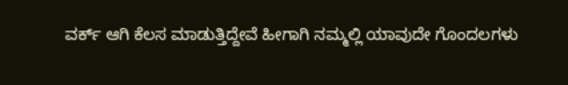ವರ್ಕ್ ಆಗಿ ಕೆಲಸ ಮಾಡುತ್ತಿದ್ದೇವೆ ಹೀಗಾಗಿ ನಮ್ಮಲ್ಲಿ ಯಾವುದೇ ಗೊಂದಲಗಳು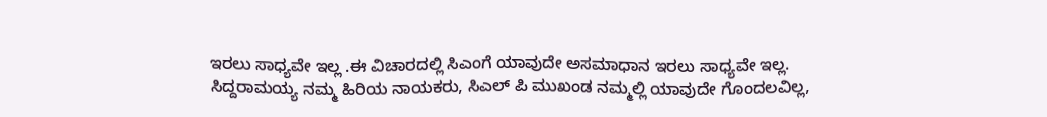ಇರಲು ಸಾಧ್ಯವೇ ಇಲ್ಲ .ಈ ವಿಚಾರದಲ್ಲಿ ಸಿಎಂಗೆ ಯಾವುದೇ ಅಸಮಾಧಾನ ಇರಲು ಸಾಧ್ಯವೇ ಇಲ್ಲ.
ಸಿದ್ದರಾಮಯ್ಯ ನಮ್ಮ ಹಿರಿಯ ನಾಯಕರು, ಸಿಎಲ್ ಪಿ ಮುಖಂಡ ನಮ್ಮಲ್ಲಿ ಯಾವುದೇ ಗೊಂದಲವಿಲ್ಲ,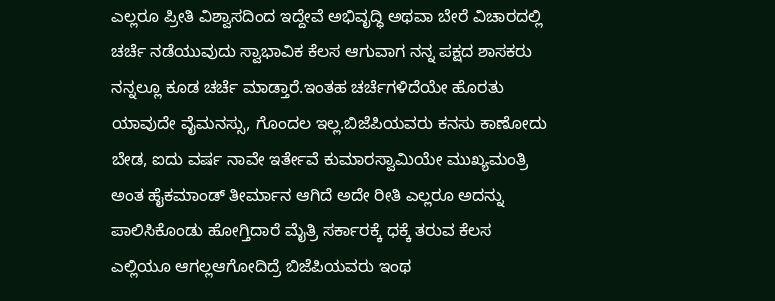ಎಲ್ಲರೂ ಪ್ರೀತಿ ವಿಶ್ವಾಸದಿಂದ ಇದ್ದೇವೆ ಅಭಿವೃದ್ಧಿ ಅಥವಾ ಬೇರೆ ವಿಚಾರದಲ್ಲಿ ಚರ್ಚೆ ನಡೆಯುವುದು ಸ್ವಾಭಾವಿಕ ಕೆಲಸ ಆಗುವಾಗ ನನ್ನ ಪಕ್ಷದ ಶಾಸಕರು ನನ್ನಲ್ಲೂ ಕೂಡ ಚರ್ಚೆ ಮಾಡ್ತಾರೆ.ಇಂತಹ ಚರ್ಚೆಗಳಿದೆಯೇ ಹೊರತು ಯಾವುದೇ ವೈಮನಸ್ಸು, ಗೊಂದಲ ಇಲ್ಲ.ಬಿಜೆಪಿಯವರು ಕನಸು ಕಾಣೋದು ಬೇಡ, ಐದು ವರ್ಷ ನಾವೇ ಇರ್ತೇವೆ ಕುಮಾರಸ್ವಾಮಿಯೇ ಮುಖ್ಯಮಂತ್ರಿ ಅಂತ ಹೈಕಮಾಂಡ್ ತೀರ್ಮಾನ ಆಗಿದೆ ಅದೇ ರೀತಿ ಎಲ್ಲರೂ ಅದನ್ನು ಪಾಲಿಸಿಕೊಂಡು ಹೋಗ್ತಿದಾರೆ ಮೈತ್ರಿ ಸರ್ಕಾರಕ್ಕೆ ಧಕ್ಕೆ ತರುವ ಕೆಲಸ ಎಲ್ಲಿಯೂ ಆಗಲ್ಲಆಗೋದಿದ್ರೆ ಬಿಜೆಪಿಯವರು ಇಂಥ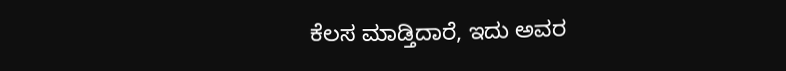ಕೆಲಸ ಮಾಡ್ತಿದಾರೆ, ಇದು ಅವರ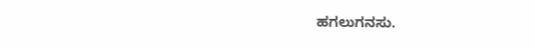ಹಗಲುಗನಸು.